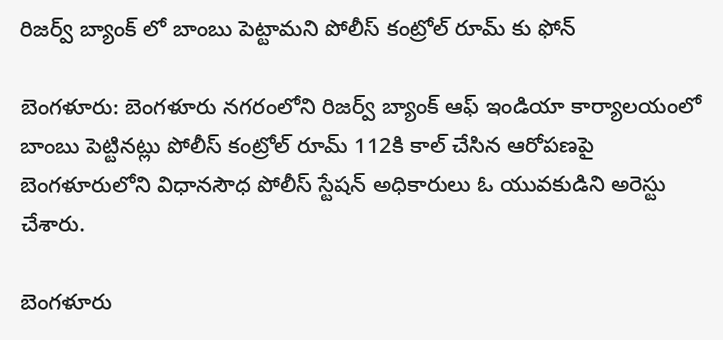రిజర్వ్ బ్యాంక్ లో బాంబు పెట్టామని పోలీస్ కంట్రోల్ రూమ్ కు ఫోన్

బెంగళూరు: బెంగళూరు నగరంలోని రిజర్వ్ బ్యాంక్ ఆఫ్ ఇండియా కార్యాలయంలో బాంబు పెట్టినట్లు పోలీస్ కంట్రోల్ రూమ్ 112కి కాల్ చేసిన ఆరోపణపై బెంగళూరులోని విధానసౌధ పోలీస్ స్టేషన్‌ అధికారులు ఓ యువకుడిని అరెస్టు చేశారు.

బెంగళూరు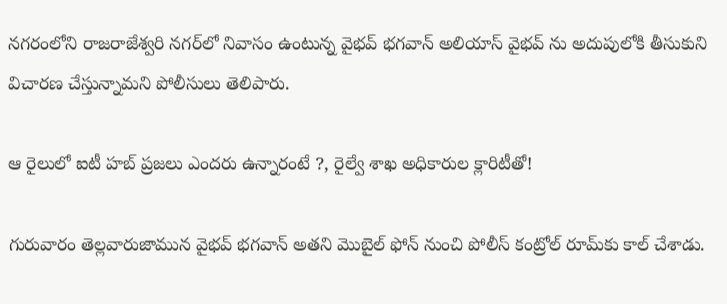నగరంలోని రాజరాజేశ్వరి నగర్‌లో నివాసం ఉంటున్న వైభవ్‌ భగవాన్‌ అలియాస్ వైభవ్ ను అదుపులోకి తీసుకుని విచారణ చేస్తున్నామని పోలీసులు తెలిపారు.

ఆ రైలులో ఐటీ హబ్ ప్రజలు ఎందరు ఉన్నారంటే ?, రైల్వే శాఖ అధికారుల క్లారిటీతో!

గురువారం తెల్లవారుజామున వైభవ్ భగవాన్ అతని మొబైల్‌ ఫోన్ నుంచి పోలీస్‌ కంట్రోల్‌ రూమ్‌కు కాల్‌ చేశాడు.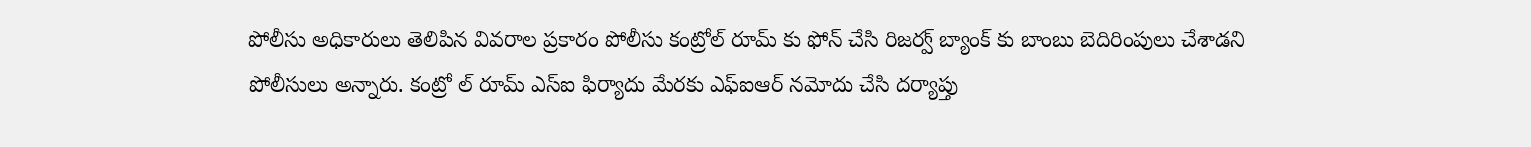పోలీసు అధికారులు తెలిపిన వివరాల ప్రకారం పోలీసు కంట్రోల్‌ రూమ్‌ కు ఫోన్ చేసి రిజర్వ్ బ్యాంక్ కు బాంబు బెదిరింపులు చేశాడని పోలీసులు అన్నారు. కంట్రో ల్ రూమ్ ఎస్ఐ ఫిర్యాదు మేరకు ఎఫ్‌ఐఆర్‌ నమోదు చేసి దర్యాప్తు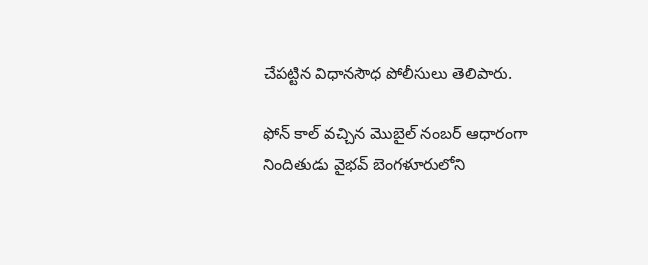చేపట్టిన విధానసౌధ పోలీసులు తెలిపారు.

ఫోన్ కాల్‌ వచ్చిన మొబైల్‌ నంబర్‌ ఆధారంగా నిందితుడు వైభవ్ బెంగళూరులోని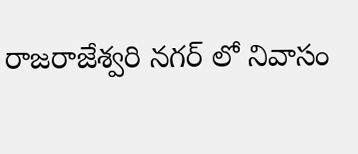రాజరాజేశ్వరి నగర్ లో నివాసం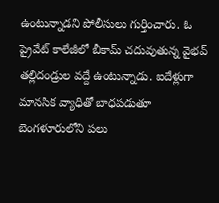ఉంటున్నాడని పోలీసులు గుర్తించారు. ఓ ప్రైవేట్ కాలేజీలో బీకామ్ చదువుతున్న వైభవ్ తల్లిదండ్రుల వద్దే ఉంటున్నాడు. ఐదేళ్లుగా మానసిక వ్యాధితో బాధపడుతూ బెంగళూరులోని పలు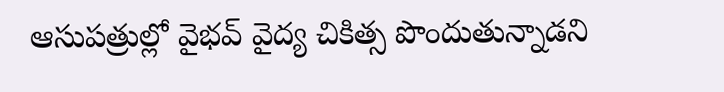ఆసుపత్రుల్లో వైభవ్ వైద్య చికిత్స పొందుతున్నాడని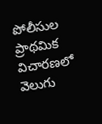పోలీసుల ప్రాథమిక విచారణలో వెలుగు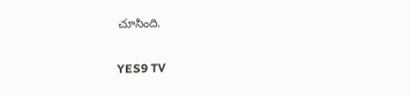చూసింది.

YES9 TV